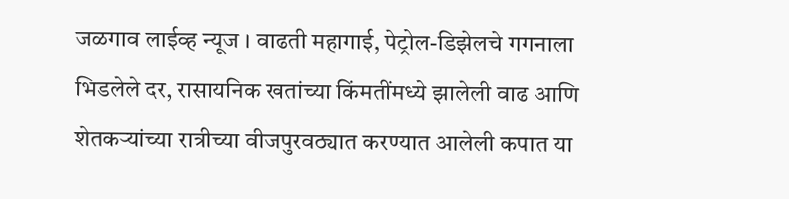जळगाव लाईव्ह न्यूज । वाढती महागाई, पेट्रोल-डिझेलचे गगनाला भिडलेले दर, रासायनिक खतांच्या किंमतींमध्ये झालेली वाढ आणि शेतकऱ्यांच्या रात्रीच्या वीजपुरवठ्यात करण्यात आलेली कपात या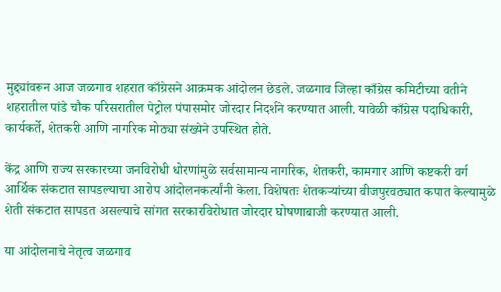मुद्द्यांवरून आज जळगाव शहरात काँग्रेसने आक्रमक आंदोलन छेडले. जळगाव जिल्हा काँग्रेस कमिटीच्या वतीने शहरातील पांडे चौक परिसरातील पेट्रोल पंपासमोर जोरदार निदर्शने करण्यात आली. यावेळी काँग्रेस पदाधिकारी, कार्यकर्ते, शेतकरी आणि नागरिक मोठ्या संख्येने उपस्थित होते.

केंद्र आणि राज्य सरकारच्या जनविरोधी धोरणांमुळे सर्वसामान्य नागरिक, शेतकरी, कामगार आणि कष्टकरी वर्ग आर्थिक संकटात सापडल्याचा आरोप आंदोलनकर्त्यांनी केला. विशेषतः शेतकऱ्यांच्या वीजपुरवठ्यात कपात केल्यामुळे शेती संकटात सापडत असल्याचे सांगत सरकारविरोधात जोरदार घोषणाबाजी करण्यात आली.

या आंदोलनाचे नेतृत्व जळगाव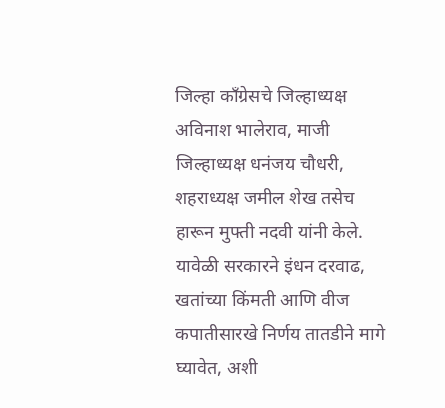जिल्हा काँग्रेसचे जिल्हाध्यक्ष अविनाश भालेराव, माजी जिल्हाध्यक्ष धनंजय चौधरी, शहराध्यक्ष जमील शेख तसेच हारून मुफ्ती नदवी यांनी केले. यावेळी सरकारने इंधन दरवाढ, खतांच्या किंमती आणि वीज कपातीसारखे निर्णय तातडीने मागे घ्यावेत, अशी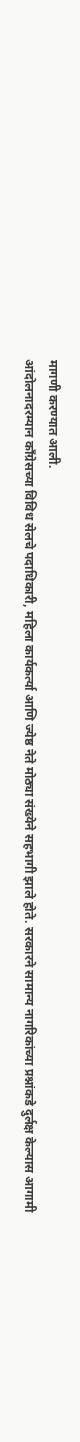मागणी करण्यात आली.
आंदोलनादरम्यान काँग्रेसच्या विविध सेलचे पदाधिकारी, महिला कार्यकर्त्या आणि ज्येष्ठ नेते मोठ्या संख्येने सहभागी झाले होते. सरकारने सामान्य नागरिकांच्या प्रश्नांकडे दुर्लक्ष केल्यास आगामी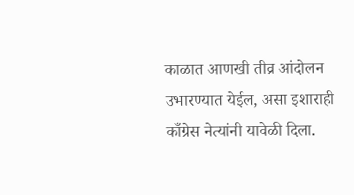काळात आणखी तीव्र आंदोलन उभारण्यात येईल, असा इशाराही काँग्रेस नेत्यांनी यावेळी दिला.